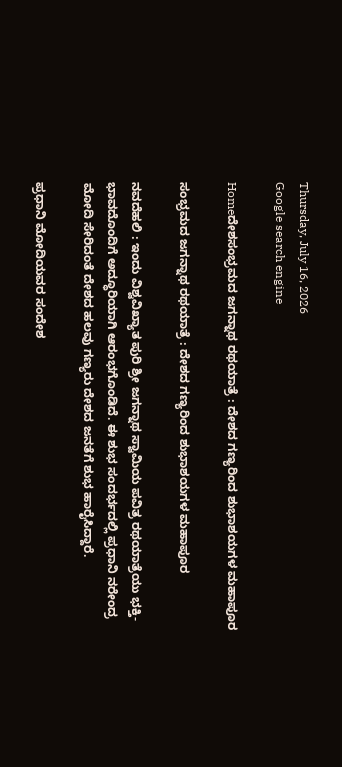Thursday, July 16, 2026
Google search engine

Homeದೇಶಸಂಭ್ರಮದ ಜಗನ್ನಾಥ ರಥಯಾತ್ರೆ : ದೇಶದ ಗಣ್ಯರಿಂದ ಶುಭಾಶಯಗಳ ಮಹಾಪೂರ

ಸಂಭ್ರಮದ ಜಗನ್ನಾಥ ರಥಯಾತ್ರೆ : ದೇಶದ ಗಣ್ಯರಿಂದ ಶುಭಾಶಯಗಳ ಮಹಾಪೂರ

ನವದೆಹಲಿ : ಇಂದು ವಿಶ್ವವಿಖ್ಯಾತ ಪುರಿ ಶ್ರೀ ಜಗನ್ನಾಥ ಸ್ವಾಮಿಯ ಪವಿತ್ರ ರಥಯಾತ್ರೆಯು ಭಕ್ತಿ-ಭಾವದೊಂದಿಗೆ ಅದ್ಧೂರಿಯಾಗಿ ಆರಂಭಗೊಂಡಿದೆ. ಈ ಶುಭ ಸಂದರ್ಭದಲ್ಲಿ ಪ್ರಧಾನಿ ನರೇಂದ್ರ ಮೋದಿ ಸೇರಿದಂತೆ ದೇಶದ ಹಲವು ಗಣ್ಯರು ದೇಶದ ಜನತೆಗೆ ಶುಭ ಹಾರೈಸಿದ್ದಾರೆ.

ಪ್ರಧಾನಿ ಮೋದಿಯವರ ಸಂದೇಶ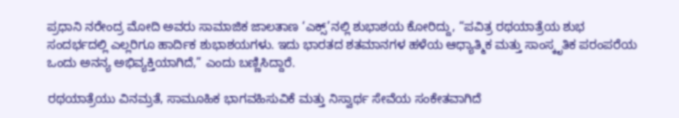ಪ್ರಧಾನಿ ನರೇಂದ್ರ ಮೋದಿ ಅವರು ಸಾಮಾಜಿಕ ಜಾಲತಾಣ ‘ಎಕ್ಸ್’ನಲ್ಲಿ ಶುಭಾಶಯ ಕೋರಿದ್ದು, “ಪವಿತ್ರ ರಥಯಾತ್ರೆಯ ಶುಭ ಸಂದರ್ಭದಲ್ಲಿ ಎಲ್ಲರಿಗೂ ಹಾರ್ದಿಕ ಶುಭಾಶಯಗಳು. ಇದು ಭಾರತದ ಶತಮಾನಗಳ ಹಳೆಯ ಆಧ್ಯಾತ್ಮಿಕ ಮತ್ತು ಸಾಂಸ್ಕೃತಿಕ ಪರಂಪರೆಯ ಒಂದು ಅನನ್ಯ ಅಭಿವ್ಯಕ್ತಿಯಾಗಿದೆ,” ಎಂದು ಬಣ್ಣಿಸಿದ್ದಾರೆ.

ರಥಯಾತ್ರೆಯು ವಿನಮ್ರತೆ, ಸಾಮೂಹಿಕ ಭಾಗವಹಿಸುವಿಕೆ ಮತ್ತು ನಿಸ್ವಾರ್ಥ ಸೇವೆಯ ಸಂಕೇತವಾಗಿದೆ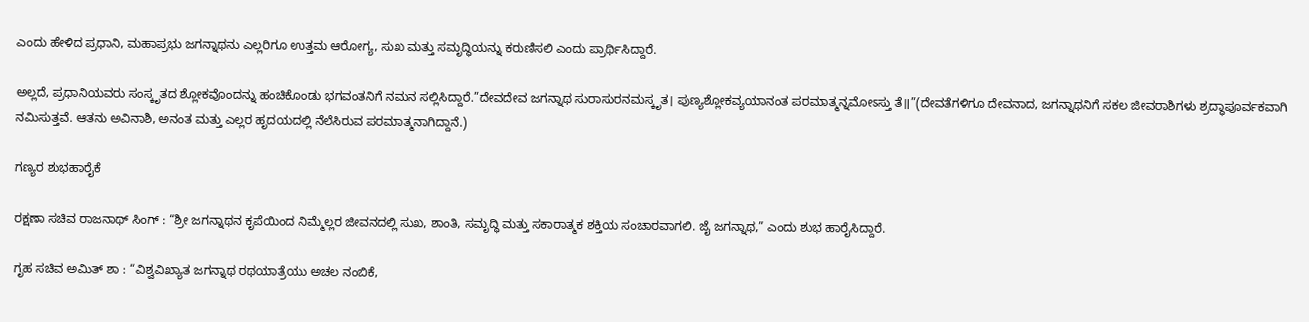ಎಂದು ಹೇಳಿದ ಪ್ರಧಾನಿ, ಮಹಾಪ್ರಭು ಜಗನ್ನಾಥನು ಎಲ್ಲರಿಗೂ ಉತ್ತಮ ಆರೋಗ್ಯ, ಸುಖ ಮತ್ತು ಸಮೃದ್ಧಿಯನ್ನು ಕರುಣಿಸಲಿ ಎಂದು ಪ್ರಾರ್ಥಿಸಿದ್ದಾರೆ.

ಅಲ್ಲದೆ, ಪ್ರಧಾನಿಯವರು ಸಂಸ್ಕೃತದ ಶ್ಲೋಕವೊಂದನ್ನು ಹಂಚಿಕೊಂಡು ಭಗವಂತನಿಗೆ ನಮನ ಸಲ್ಲಿಸಿದ್ದಾರೆ.”ದೇವದೇವ ಜಗನ್ನಾಥ ಸುರಾಸುರನಮಸ್ಕೃತ। ಪುಣ್ಯಶ್ಲೋಕವ್ಯಯಾನಂತ ಪರಮಾತ್ಮನ್ನಮೋಽಸ್ತು ತೆ॥”(ದೇವತೆಗಳಿಗೂ ದೇವನಾದ, ಜಗನ್ನಾಥನಿಗೆ ಸಕಲ ಜೀವರಾಶಿಗಳು ಶ್ರದ್ಧಾಪೂರ್ವಕವಾಗಿ ನಮಿಸುತ್ತವೆ. ಆತನು ಅವಿನಾಶಿ, ಅನಂತ ಮತ್ತು ಎಲ್ಲರ ಹೃದಯದಲ್ಲಿ ನೆಲೆಸಿರುವ ಪರಮಾತ್ಮನಾಗಿದ್ದಾನೆ.)

ಗಣ್ಯರ ಶುಭಹಾರೈಕೆ

ರಕ್ಷಣಾ ಸಚಿವ ರಾಜನಾಥ್ ಸಿಂಗ್ : “ಶ್ರೀ ಜಗನ್ನಾಥನ ಕೃಪೆಯಿಂದ ನಿಮ್ಮೆಲ್ಲರ ಜೀವನದಲ್ಲಿ ಸುಖ, ಶಾಂತಿ, ಸಮೃದ್ಧಿ ಮತ್ತು ಸಕಾರಾತ್ಮಕ ಶಕ್ತಿಯ ಸಂಚಾರವಾಗಲಿ. ಜೈ ಜಗನ್ನಾಥ,” ಎಂದು ಶುಭ ಹಾರೈಸಿದ್ದಾರೆ.

ಗೃಹ ಸಚಿವ ಅಮಿತ್ ಶಾ : “ವಿಶ್ವವಿಖ್ಯಾತ ಜಗನ್ನಾಥ ರಥಯಾತ್ರೆಯು ಅಚಲ ನಂಬಿಕೆ,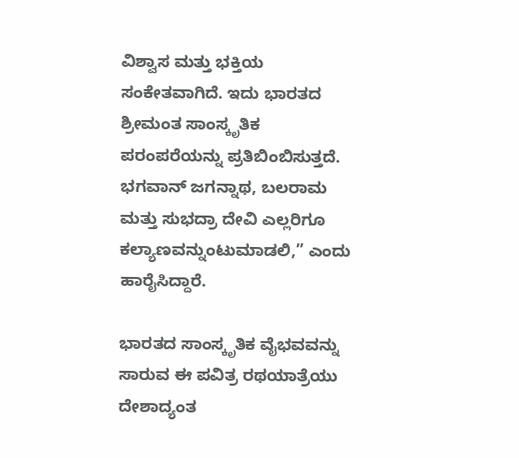ವಿಶ್ವಾಸ ಮತ್ತು ಭಕ್ತಿಯ ಸಂಕೇತವಾಗಿದೆ. ಇದು ಭಾರತದ ಶ್ರೀಮಂತ ಸಾಂಸ್ಕೃತಿಕ ಪರಂಪರೆಯನ್ನು ಪ್ರತಿಬಿಂಬಿಸುತ್ತದೆ. ಭಗವಾನ್ ಜಗನ್ನಾಥ, ಬಲರಾಮ ಮತ್ತು ಸುಭದ್ರಾ ದೇವಿ ಎಲ್ಲರಿಗೂ ಕಲ್ಯಾಣವನ್ನುಂಟುಮಾಡಲಿ,” ಎಂದು ಹಾರೈಸಿದ್ದಾರೆ.

ಭಾರತದ ಸಾಂಸ್ಕೃತಿಕ ವೈಭವವನ್ನು ಸಾರುವ ಈ ಪವಿತ್ರ ರಥಯಾತ್ರೆಯು ದೇಶಾದ್ಯಂತ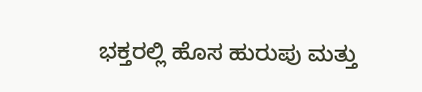ಭಕ್ತರಲ್ಲಿ ಹೊಸ ಹುರುಪು ಮತ್ತು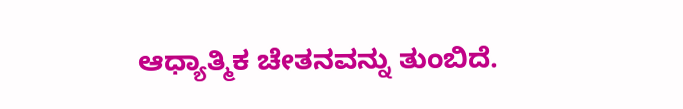ಆಧ್ಯಾತ್ಮಿಕ ಚೇತನವನ್ನು ತುಂಬಿದೆ.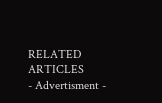RELATED ARTICLES
- Advertisment -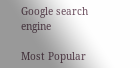Google search engine

Most Popular